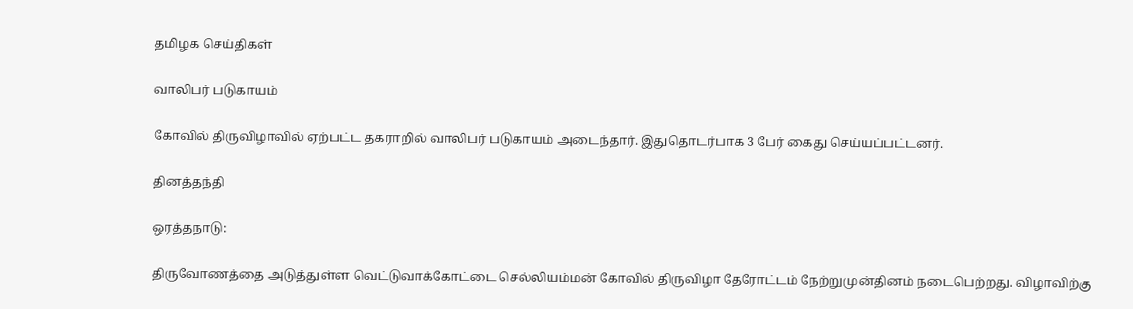தமிழக செய்திகள்

வாலிபர் படுகாயம்

கோவில் திருவிழாவில் ஏற்பட்ட தகராறில் வாலிபர் படுகாயம் அடைந்தார். இதுதொடர்பாக 3 பேர் கைது செய்யப்பட்டனர்.

தினத்தந்தி

ஒரத்தநாடு:

திருவோணத்தை அடுத்துள்ள வெட்டுவாக்கோட்டை செல்லியம்மன் கோவில் திருவிழா தேரோட்டம் நேற்றுமுன்தினம் நடைபெற்றது. விழாவிற்கு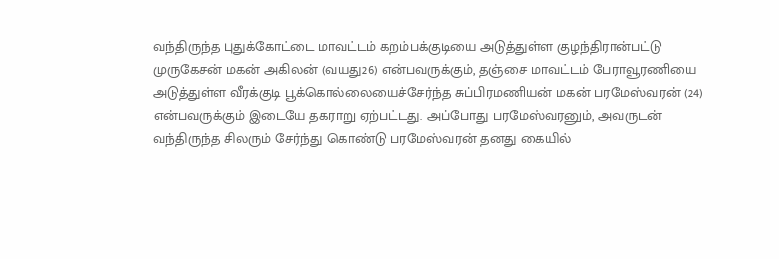வந்திருந்த புதுக்கோட்டை மாவட்டம் கறம்பக்குடியை அடுத்துள்ள குழந்திரான்பட்டு முருகேசன் மகன் அகிலன் (வயது26) என்பவருக்கும், தஞ்சை மாவட்டம் பேராவூரணியை அடுத்துள்ள வீரக்குடி பூக்கொல்லையைச்சேர்ந்த சுப்பிரமணியன் மகன் பரமேஸ்வரன் (24) என்பவருக்கும் இடையே தகராறு ஏற்பட்டது. அப்போது பரமேஸ்வரனும், அவருடன் வந்திருந்த சிலரும் சேர்ந்து கொண்டு பரமேஸ்வரன் தனது கையில்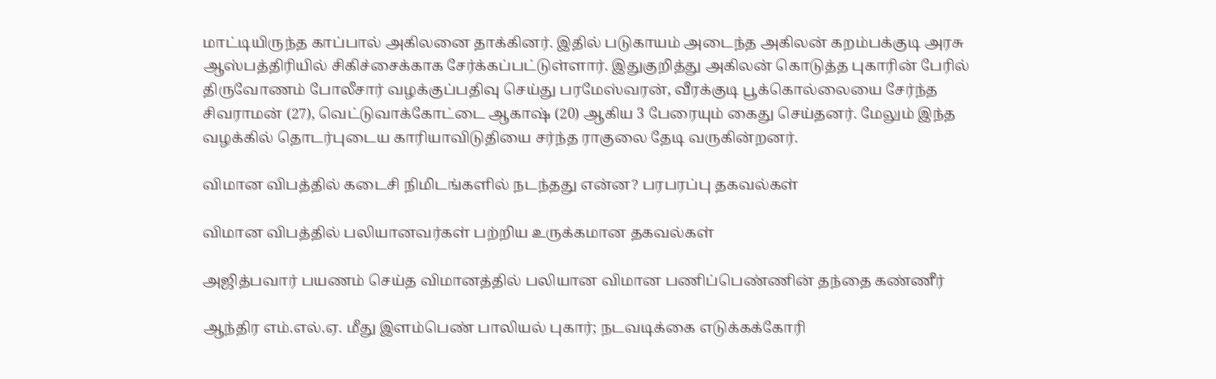மாட்டியிருந்த காப்பால் அகிலனை தாக்கினர். இதில் படுகாயம் அடைந்த அகிலன் கறம்பக்குடி அரசு ஆஸ்பத்திரியில் சிகிச்சைக்காக சேர்க்கப்பட்டுள்ளார். இதுகுறித்து அகிலன் கொடுத்த புகாரின் பேரில் திருவோணம் போலீசார் வழக்குப்பதிவு செய்து பரமேஸ்வரன், வீரக்குடி பூக்கொல்லையை சேர்ந்த சிவராமன் (27), வெட்டுவாக்கோட்டை ஆகாஷ் (20) ஆகிய 3 பேரையும் கைது செய்தனர். மேலும் இந்த வழக்கில் தொடர்புடைய காரியாவிடுதியை சர்ந்த ராகுலை தேடி வருகின்றனர்.

விமான விபத்தில் கடைசி நிமிடங்களில் நடந்தது என்ன? பரபரப்பு தகவல்கள்

விமான விபத்தில் பலியானவர்கள் பற்றிய உருக்கமான தகவல்கள்

அஜித்பவார் பயணம் செய்த விமானத்தில் பலியான விமான பணிப்பெண்ணின் தந்தை கண்ணீர்

ஆந்திர எம்.எல்.ஏ. மீது இளம்பெண் பாலியல் புகார்; நடவடிக்கை எடுக்கக்கோரி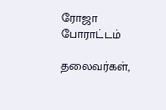ரோஜா போராட்டம்

தலைவர்கள்,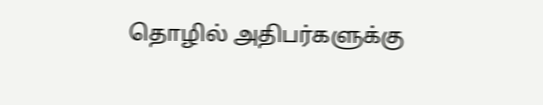தொழில் அதிபர்களுக்கு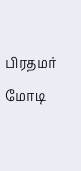பிரதமர் மோடி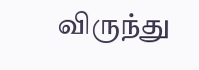விருந்து